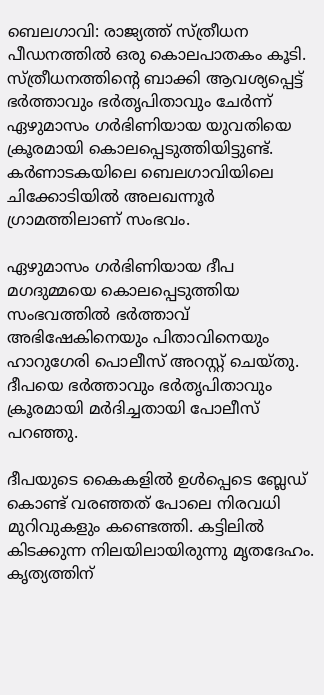ബെലഗാവി: രാജ്യത്ത് സ്ത്രീധന പീഡനത്തില്‍ ഒരു കൊലപാതകം കൂടി. സ്ത്രീധനത്തിന്റെ ബാക്കി ആവശ്യപ്പെട്ട് ഭര്‍ത്താവും ഭര്‍തൃപിതാവും ചേര്‍ന്ന് ഏഴുമാസം ഗര്‍ഭിണിയായ യുവതിയെ ക്രൂരമായി കൊലപ്പെടുത്തിയിട്ടുണ്ട്. കര്‍ണാടകയിലെ ബെലഗാവിയിലെ ചിക്കോടിയില്‍ അലഖന്നൂര്‍ ഗ്രാമത്തിലാണ് സംഭവം.

ഏഴുമാസം ഗര്‍ഭിണിയായ ദീപ മഗദുമ്മയെ കൊലപ്പെടുത്തിയ സംഭവത്തില്‍ ഭര്‍ത്താവ് അഭിഷേകിനെയും പിതാവിനെയും ഹാറുഗേരി പൊലീസ് അറസ്റ്റ് ചെയ്തു. ദീപയെ ഭര്‍ത്താവും ഭര്‍തൃപിതാവും ക്രൂരമായി മര്‍ദിച്ചതായി പോലീസ് പറഞ്ഞു.

ദീപയുടെ കൈകളില്‍ ഉള്‍പ്പെടെ ബ്ലേഡ് കൊണ്ട് വരഞ്ഞത് പോലെ നിരവധി മുറിവുകളും കണ്ടെത്തി. കട്ടിലില്‍ കിടക്കുന്ന നിലയിലായിരുന്നു മൃതദേഹം. കൃത്യത്തിന്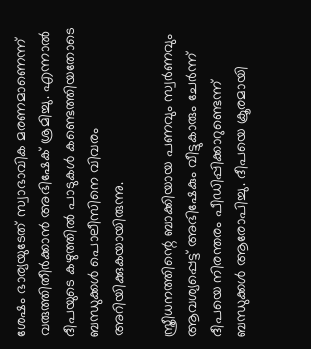ശേഷം ഭാര്യയുടേത് സ്വാഭാവിക മരണമാണെന്ന് വരുത്തിതീര്‍ക്കാന്‍ അഭിഷേക് ശ്രമിച്ചു. എന്നാല്‍ ദീപയുടെ കഴുത്തില്‍ പാടുകള്‍ കണ്ടെത്തിയതോടെ ബന്ധുക്കള്‍ പൊലീസിനെ വിവരം അറിയിക്കുകയായിരുന്നു.

സ്ത്രീധനത്തിന്റെ ബാക്കിയായ പണവും സ്വര്‍ണവും ആവശ്യപ്പെട്ട് അഭിഷേകും വീട്ടുകാരും ചേര്‍ന്ന് ദീപയെ നിരന്തരം പീഡിപ്പിക്കാറുണ്ടെന്ന് ബന്ധുക്കള്‍ ആരോപിച്ചു. ദീപയെ ക്രൂരമായി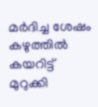മര്‍ദിച്ച ശേഷം കഴുത്തില്‍ കയറിട്ട് മുറുക്കി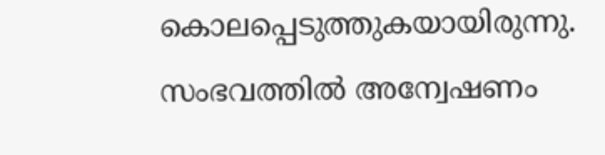കൊലപ്പെടുത്തുകയായിരുന്നു. സംഭവത്തില്‍ അന്വേഷണം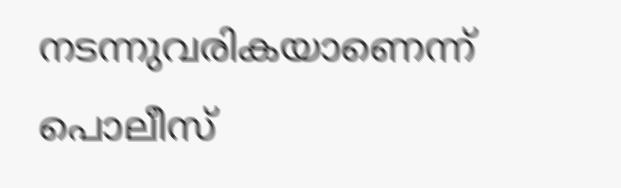നടന്നുവരികയാണെന്ന് പൊലീസ്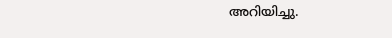അറിയിച്ചു.